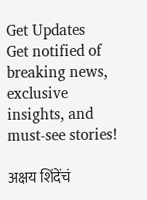Get Updates
Get notified of breaking news, exclusive insights, and must-see stories!

अक्षय शिंदेंचं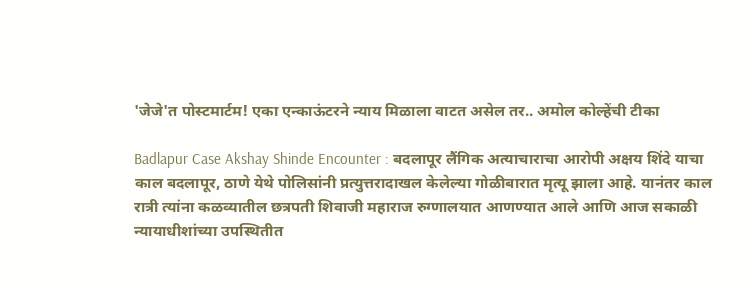'जेजे'त पोस्टमार्टम! एका एन्काऊंटरने न्याय मिळाला वाटत असेल तर.. अमोल कोल्हेंची टीका

Badlapur Case Akshay Shinde Encounter : बदलापूर लैंगिक अत्याचाराचा आरोपी अक्षय शिंदे याचा काल बदलापूर, ठाणे येथे पोलिसांनी प्रत्युत्तरादाखल केलेल्या गोळीबारात मृत्यू झाला आहे. यानंतर काल रात्री त्यांना कळव्यातील छत्रपती शिवाजी महाराज रुग्णालयात आणण्यात आले आणि आज सकाळी न्यायाधीशांच्या उपस्थितीत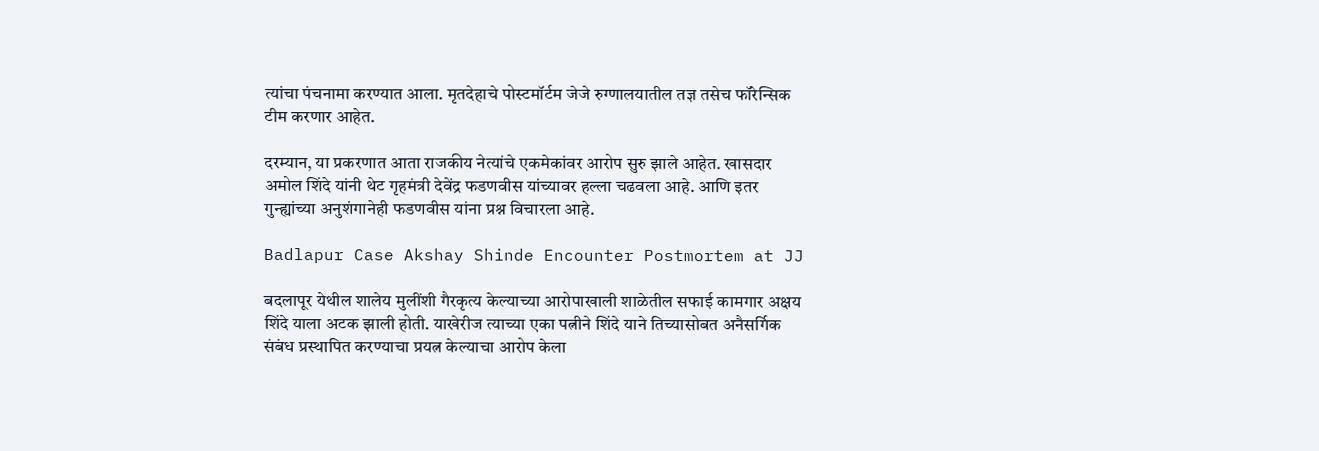त्यांचा पंचनामा करण्यात आला. मृतदेहाचे पोस्टमॉर्टम जेजे रुग्णालयातील तज्ञ तसेच फॉरेन्सिक टीम करणार आहेत.

दरम्यान, या प्रकरणात आता राजकीय नेत्यांचे एकमेकांवर आरोप सुरु झाले आहेत. खासदार अमोल शिंदे यांनी थेट गृहमंत्री देवेंद्र फडणवीस यांच्यावर हल्ला चढवला आहे. आणि इतर गुन्ह्यांच्या अनुशंगानेही फडणवीस यांना प्रश्न विचारला आहे.

Badlapur Case Akshay Shinde Encounter Postmortem at JJ

बदलापूर येथील शालेय मुलींशी गैरकृत्य केल्याच्या आरोपाखाली शाळेतील सफाई कामगार अक्षय शिंदे याला अटक झाली होती. याखेरीज त्याच्या एका पत्नीने शिंदे याने तिच्यासोबत अनैसर्गिक संबंध प्रस्थापित करण्याचा प्रयत्न केल्याचा आरोप केला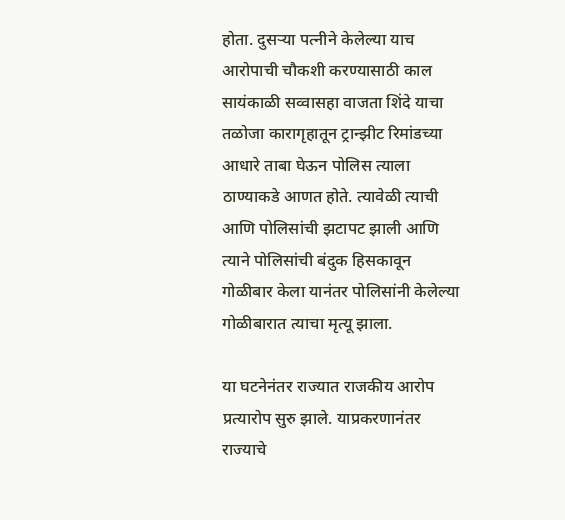होता. दुसऱ्या पत्नीने केलेल्या याच आरोपाची चौकशी करण्यासाठी काल सायंकाळी सव्वासहा वाजता शिंदे याचा तळोजा कारागृहातून ट्रान्झीट रिमांडच्या आधारे ताबा घेऊन पोलिस त्याला ठाण्याकडे आणत होते. त्यावेळी त्याची आणि पोलिसांची झटापट झाली आणि त्याने पोलिसांची बंदुक हिसकावून गोळीबार केला यानंतर पोलिसांनी केलेल्या गोळीबारात त्याचा मृत्यू झाला.

या घटनेनंतर राज्यात राजकीय आरोप प्रत्यारोप सुरु झाले. याप्रकरणानंतर राज्याचे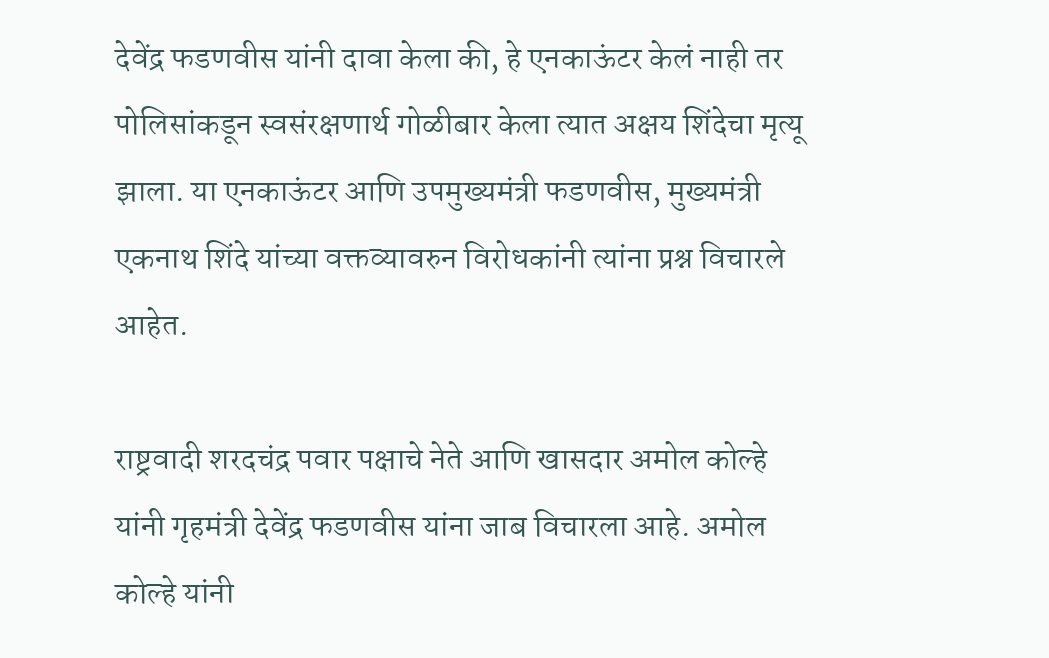देवेंद्र फडणवीस यांनी दावा केला की, हे एनकाऊंटर केलं नाही तर पोलिसांकडून स्वसंरक्षणार्थ गोळीबार केला त्यात अक्षय शिंदेचा मृत्यू झाला. या एनकाऊंटर आणि उपमुख्यमंत्री फडणवीस, मुख्यमंत्री एकनाथ शिंदे यांच्या वक्तव्यावरुन विरोधकांनी त्यांना प्रश्न विचारले आहेत.

राष्ट्रवादी शरदचंद्र पवार पक्षाचे नेते आणि खासदार अमोल कोल्हे यांनी गृहमंत्री देवेंद्र फडणवीस यांना जाब विचारला आहे. अमोल कोल्हे यांनी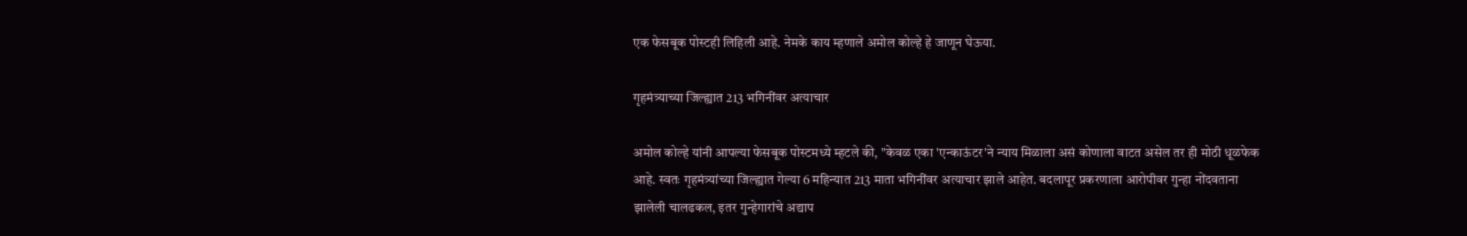एक फेसबूक पोस्टही लिहिली आहे. नेमके काय म्हणाले अमोल कोल्हे हे जाणून घेऊया.

गृहमंत्र्याच्या जिल्ह्यात 213 भगिनींवर अत्याचार

अमोल कोल्हे यांनी आपल्या फेसबूक पोस्टमध्ये म्हटले की, "केवळ एका 'एन्काऊंटर'ने न्याय मिळाला असं कोणाला वाटत असेल तर ही मोठी धूळफेक आहे. स्वतः गृहमंत्र्यांच्या जिल्ह्यात गेल्या 6 महिन्यात 213 माता भगिनींवर अत्याचार झाले आहेत. बदलापूर प्रकरणाला आरोपीवर गुन्हा नोंदवताना झालेली चालढकल, इतर गुन्हेगारांचे अद्याप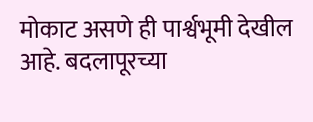मोकाट असणे ही पार्श्वभूमी देखील आहे. बदलापूरच्या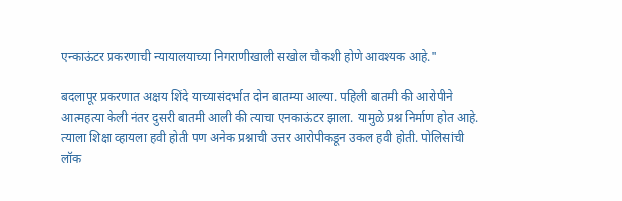एन्काऊंटर प्रकरणाची न्यायालयाच्या निगराणीखाली सखोल चौकशी होणे आवश्यक आहे."

बदलापूर प्रकरणात अक्षय शिंदे याच्यासंदर्भात दोन बातम्या आल्या. पहिली बातमी की आरोपीने आत्महत्या केली नंतर दुसरी बातमी आली की त्याचा एनकाऊंटर झाला. यामुळे प्रश्न निर्माण होत आहे. त्याला शिक्षा व्हायला हवी होती पण अनेक प्रश्नाची उत्तर आरोपीकडून उकल हवी होती. पोलिसांची लॉक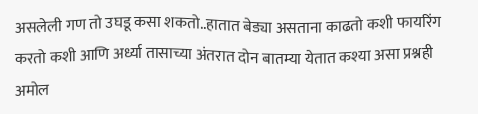असलेली गण तो उघडू कसा शकतो..हातात बेड्या असताना काढतो कशी फायरिंग करतो कशी आणि अर्ध्या तासाच्या अंतरात दोन बातम्या येतात कश्या असा प्रश्नही अमोल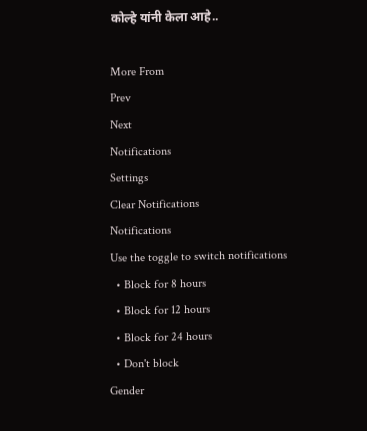कोल्हे यांनी केला आहे..

More From
Prev
Next
Notifications
Settings
Clear Notifications
Notifications
Use the toggle to switch notifications
  • Block for 8 hours
  • Block for 12 hours
  • Block for 24 hours
  • Don't block
Gender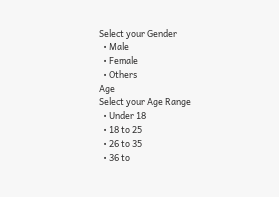Select your Gender
  • Male
  • Female
  • Others
Age
Select your Age Range
  • Under 18
  • 18 to 25
  • 26 to 35
  • 36 to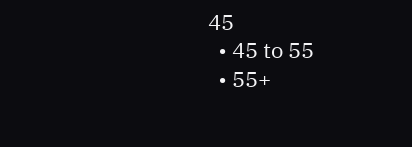45
  • 45 to 55
  • 55+